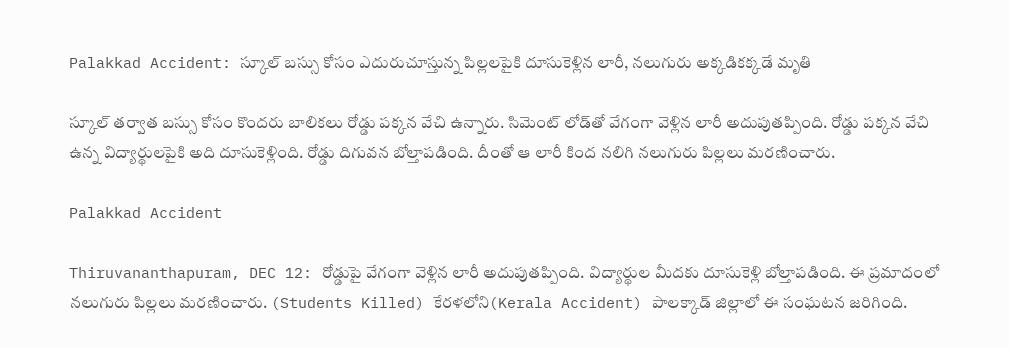Palakkad Accident: స్కూల్ బ‌స్సు కోసం ఎదురుచూస్తున్న పిల్ల‌ల‌పైకి దూసుకెళ్లిన లారీ, న‌లుగురు అక్క‌డికక్క‌డే మృతి

స్కూల్‌ తర్వాత బస్సు కోసం కొందరు బాలికలు రోడ్డు పక్కన వేచి ఉన్నారు. సిమెంట్‌ లోడ్‌తో వేగంగా వెళ్లిన లారీ అదుపుతప్పింది. రోడ్డు పక్కన వేచి ఉన్న విద్యార్థులపైకి అది దూసుకెళ్లింది. రోడ్డు దిగువన బోల్తాపడింది. దీంతో ఆ లారీ కింద నలిగి నలుగురు పిల్లలు మరణించారు.

Palakkad Accident

Thiruvananthapuram, DEC 12: రోడ్డుపై వేగంగా వెళ్లిన లారీ అదుపుతప్పింది. విద్యార్థుల మీదకు దూసుకెళ్లి బోల్తాపడింది. ఈ ప్రమాదంలో నలుగురు పిల్లలు మరణించారు. (Students Killed) కేరళలోని(Kerala Accident) పాలక్కాడ్‌ జిల్లాలో ఈ సంఘటన జరిగింది.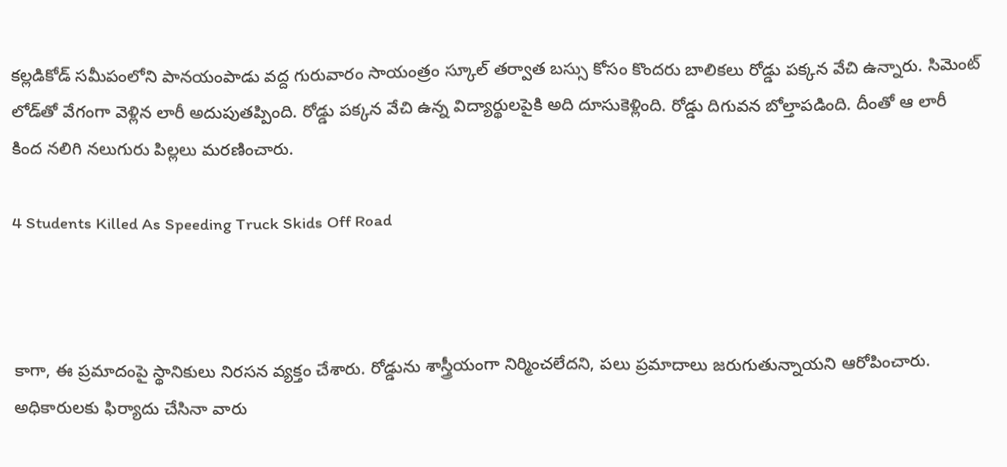కల్లడికోడ్ సమీపంలోని పానయంపాడు వద్ద గురువారం సాయంత్రం స్కూల్‌ తర్వాత బస్సు కోసం కొందరు బాలికలు రోడ్డు పక్కన వేచి ఉన్నారు. సిమెంట్‌ లోడ్‌తో వేగంగా వెళ్లిన లారీ అదుపుతప్పింది. రోడ్డు పక్కన వేచి ఉన్న విద్యార్థులపైకి అది దూసుకెళ్లింది. రోడ్డు దిగువన బోల్తాపడింది. దీంతో ఆ లారీ కింద నలిగి నలుగురు పిల్లలు మరణించారు.

4 Students Killed As Speeding Truck Skids Off Road



కాగా, ఈ ప్రమాదంపై స్థానికులు నిరసన వ్యక్తం చేశారు. రోడ్డును శాస్త్రీయంగా నిర్మించలేదని, పలు ప్రమాదాలు జరుగుతున్నాయని ఆరోపించారు. అధికారులకు ఫిర్యాదు చేసినా వారు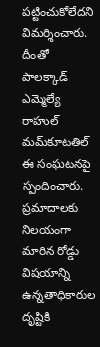పట్టించుకోలేదని విమర్శించారు. దీంతో పాలక్కాడ్ ఎమ్మెల్యే రాహుల్ మమ్‌కూటతిల్ ఈ సంఘటనపై స్పందించారు. ప్రమాదాలకు నిలయంగా మారిన రోడ్డు విషయాన్ని ఉన్నతాధికారుల దృష్టికి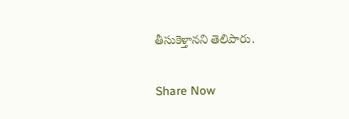తీసుకెళ్తానని తెలిపారు.

Share Now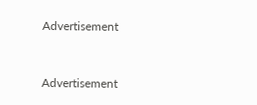Advertisement


Advertisement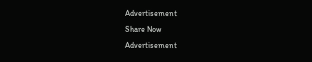Advertisement
Share Now
Advertisement